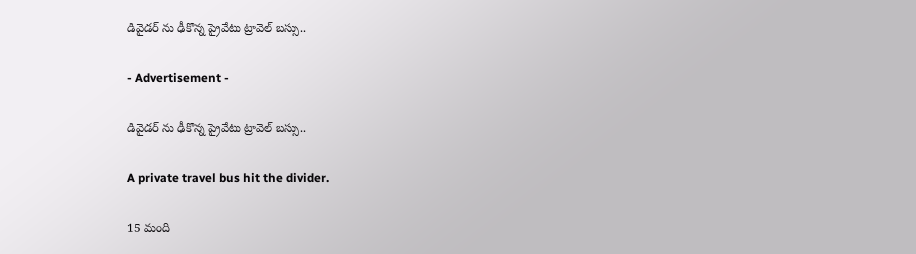డివైడర్ ను ఢీకొన్న ప్రైవేటు ట్రావెల్ బస్సు..

- Advertisement -

డివైడర్ ను ఢీకొన్న ప్రైవేటు ట్రావెల్ బస్సు..

A private travel bus hit the divider.

15 మంది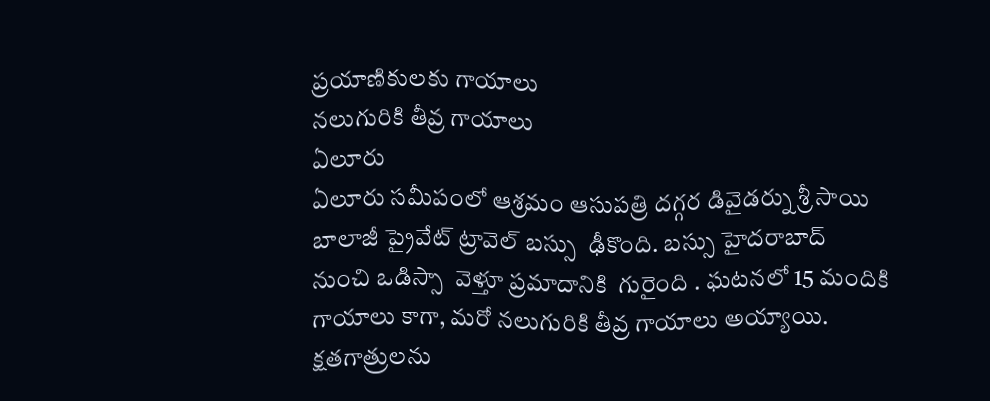ప్రయాణికులకు గాయాలు
నలుగురికి తీవ్ర గాయాలు
ఏలూరు
ఏలూరు సమీపంలో ఆశ్రమం ఆసుపత్రి దగ్గర డివైడర్ను శ్రీ సాయి బాలాజీ ప్రైవేట్ ట్రావెల్ బస్సు  ఢీకొంది. బస్సు హైదరాబాద్ నుంచి ఒడిస్సా  వెళ్తూ ప్రమాదానికి  గురైంది . ఘటనలో 15 మందికి గాయాలు కాగా, మరో నలుగురికి తీవ్ర గాయాలు అయ్యాయి. క్షతగాత్రులను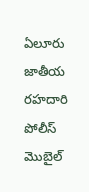ఏలూరు జాతీయ రహదారి పోలీస్ మొబైల్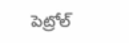పెట్రోల్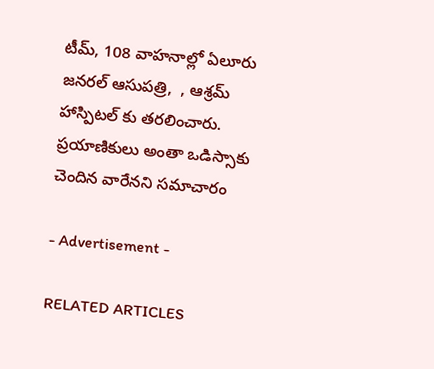టీమ్, 108 వాహనాల్లో ఏలూరు జనరల్ ఆసుపత్రి,  , ఆశ్రమ్ హాస్పిటల్ కు తరలించారు.  ప్రయాణికులు అంతా ఒడిస్సాకు చెందిన వారేనని సమాచారం

- Advertisement -

RELATED ARTICLES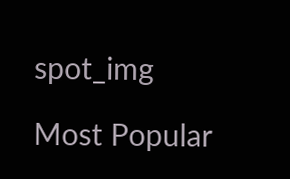spot_img

Most Popular